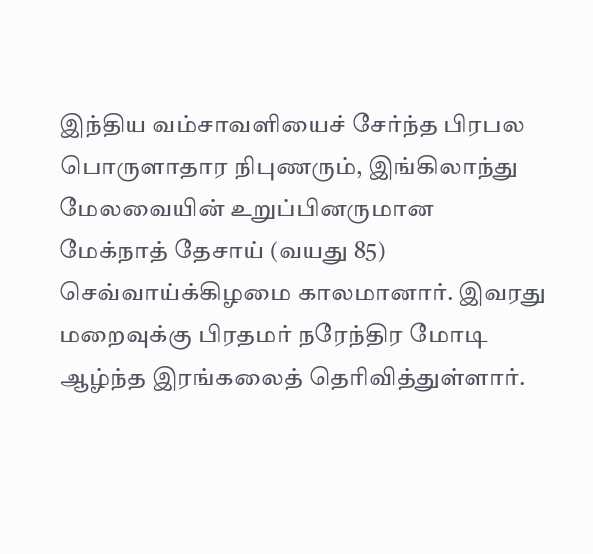இந்திய வம்சாவளியைச் சேர்ந்த பிரபல பொருளாதார நிபுணரும், இங்கிலாந்து மேலவையின் உறுப்பினருமான மேக்நாத் தேசாய் (வயது 85) செவ்வாய்க்கிழமை காலமானார். இவரது மறைவுக்கு பிரதமர் நரேந்திர மோடி ஆழ்ந்த இரங்கலைத் தெரிவித்துள்ளார்.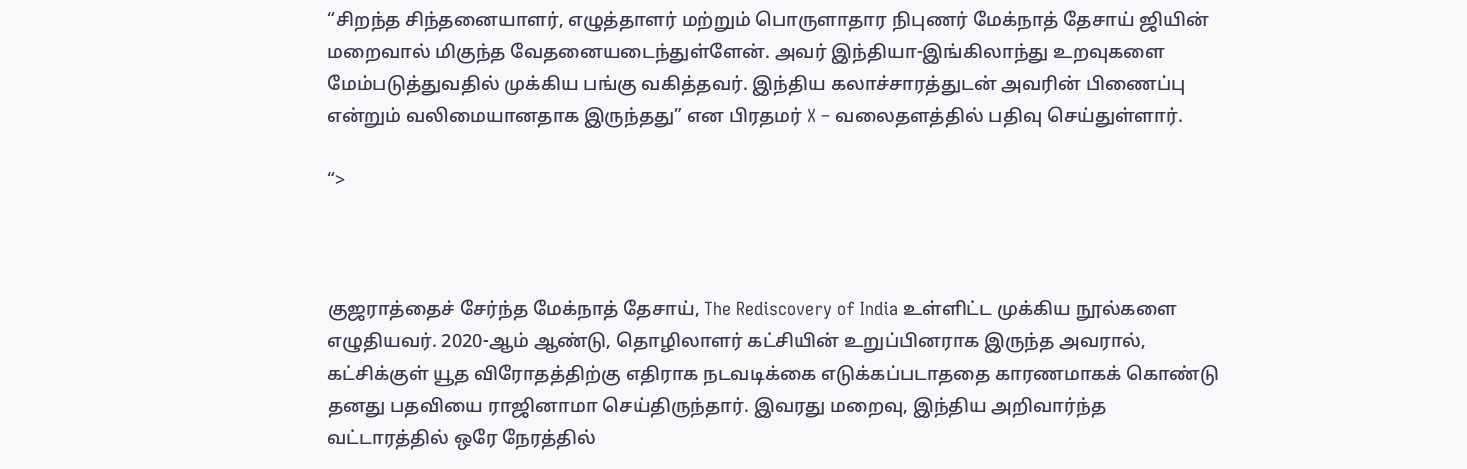“சிறந்த சிந்தனையாளர், எழுத்தாளர் மற்றும் பொருளாதார நிபுணர் மேக்நாத் தேசாய் ஜியின் மறைவால் மிகுந்த வேதனையடைந்துள்ளேன். அவர் இந்தியா-இங்கிலாந்து உறவுகளை மேம்படுத்துவதில் முக்கிய பங்கு வகித்தவர். இந்திய கலாச்சாரத்துடன் அவரின் பிணைப்பு என்றும் வலிமையானதாக இருந்தது” என பிரதமர் X – வலைதளத்தில் பதிவு செய்துள்ளார்.

“>



குஜராத்தைச் சேர்ந்த மேக்நாத் தேசாய், The Rediscovery of India உள்ளிட்ட முக்கிய நூல்களை எழுதியவர். 2020-ஆம் ஆண்டு, தொழிலாளர் கட்சியின் உறுப்பினராக இருந்த அவரால், கட்சிக்குள் யூத விரோதத்திற்கு எதிராக நடவடிக்கை எடுக்கப்படாததை காரணமாகக் கொண்டு தனது பதவியை ராஜினாமா செய்திருந்தார். இவரது மறைவு, இந்திய அறிவார்ந்த வட்டாரத்தில் ஒரே நேரத்தில்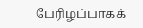பேரிழப்பாகக்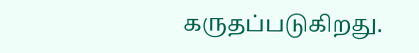கருதப்படுகிறது.